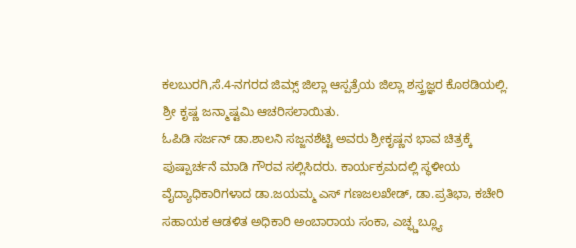ಕಲಬುರಗಿ,ಸೆ.4-ನಗರದ ಜಿಮ್ಸ್ ಜಿಲ್ಲಾ ಆಸ್ಪತ್ರೆಯ ಜಿಲ್ಲಾ ಶಸ್ತ್ರಜ್ಞರ ಕೊಠಡಿಯಲ್ಲಿ. ಶ್ರೀ ಕೃಷ್ಣ ಜನ್ಮಾಷ್ಟಮಿ ಆಚರಿಸಲಾಯಿತು.
ಓಪಿಡಿ ಸರ್ಜನ್ ಡಾ.ಶಾಲನಿ ಸಜ್ಜನಶೆಟ್ಟಿ ಅವರು ಶ್ರೀಕೃಷ್ಣನ ಭಾವ ಚಿತ್ರಕ್ಕೆ ಪುಷ್ಪಾರ್ಚನೆ ಮಾಡಿ ಗೌರವ ಸಲ್ಲಿಸಿದರು. ಕಾರ್ಯಕ್ರಮದಲ್ಲಿ ಸ್ಥಳೀಯ ವೈದ್ಯಾಧಿಕಾರಿಗಳಾದ ಡಾ.ಜಯಮ್ಮ ಎಸ್ ಗಣಜಲಖೇಡ್, ಡಾ.ಪ್ರತಿಭಾ, ಕಚೇರಿ ಸಹಾಯಕ ಆಡಳಿತ ಅಧಿಕಾರಿ ಅಂಬಾರಾಯ ಸಂಕಾ, ಎಚ್ಫ್ಡಬ್ಲ್ಯೂ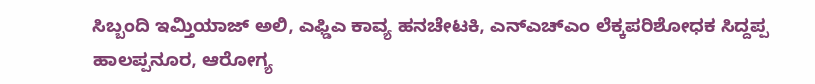ಸಿಬ್ಬಂದಿ ಇಮ್ತಿಯಾಜ್ ಅಲಿ, ಎಫ್ಡಿಎ ಕಾವ್ಯ ಹನಚೇಟಕಿ, ಎನ್ಎಚ್ಎಂ ಲೆಕ್ಕಪರಿಶೋಧಕ ಸಿದ್ದಪ್ಪ ಹಾಲಪ್ಪನೂರ, ಆರೋಗ್ಯ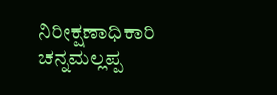ನಿರೀಕ್ಷಣಾಧಿಕಾರಿ ಚನ್ನಮಲ್ಲಪ್ಪ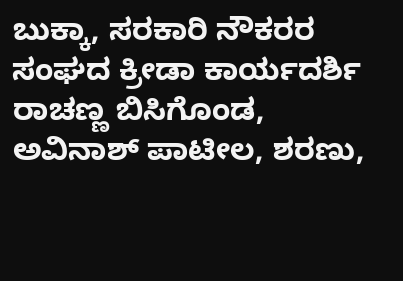ಬುಕ್ಕಾ, ಸರಕಾರಿ ನೌಕರರ ಸಂಘದ ಕ್ರೀಡಾ ಕಾರ್ಯದರ್ಶಿ ರಾಚಣ್ಣ ಬಿಸಿಗೊಂಡ, ಅವಿನಾಶ್ ಪಾಟೀಲ, ಶರಣು,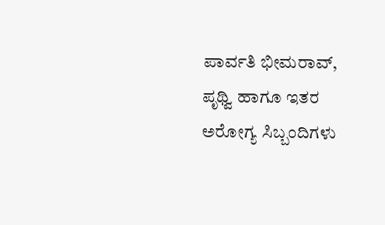ಪಾರ್ವತಿ ಭೀಮರಾವ್, ಪೃಥ್ವಿ ಹಾಗೂ ಇತರ ಅರೋಗ್ಯ ಸಿಬ್ಬಂದಿಗಳು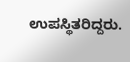ಉಪಸ್ಥಿತರಿದ್ದರು.